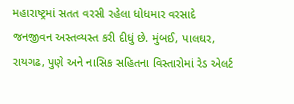મહારાષ્ટ્રમાં સતત વરસી રહેલા ધોધમાર વરસાદે જનજીવન અસ્તવ્યસ્ત કરી દીધું છે. મુંબઈ, પાલઘર, રાયગઢ, પુણે અને નાસિક સહિતના વિસ્તારોમાં રેડ એલર્ટ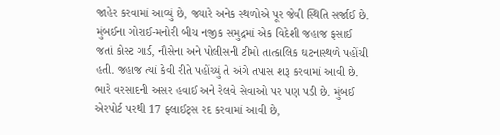જાહેર કરવામાં આવ્યું છે, જ્યારે અનેક સ્થળોએ પૂર જેવી સ્થિતિ સર્જાઈ છે.
મુંબઈના ગોરાઈ-મનોરી બીચ નજીક સમુદ્રમાં એક વિદેશી જહાજ ફસાઈ જતાં કોસ્ટ ગાર્ડ, નૌસેના અને પોલીસની ટીમો તાત્કાલિક ઘટનાસ્થળે પહોંચી હતી. જહાજ ત્યાં કેવી રીતે પહોંચ્યું તે અંગે તપાસ શરૂ કરવામાં આવી છે.
ભારે વરસાદની અસર હવાઈ અને રેલવે સેવાઓ પર પણ પડી છે. મુંબઈ એરપોર્ટ પરથી 17 ફ્લાઈટ્સ રદ કરવામાં આવી છે,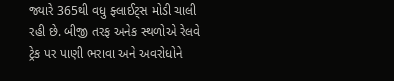જ્યારે 365થી વધુ ફ્લાઈટ્સ મોડી ચાલી રહી છે. બીજી તરફ અનેક સ્થળોએ રેલવે ટ્રેક પર પાણી ભરાવા અને અવરોધોને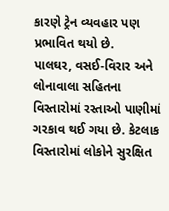કારણે ટ્રેન વ્યવહાર પણ પ્રભાવિત થયો છે.
પાલઘર, વસઈ-વિરાર અને લોનાવાલા સહિતના વિસ્તારોમાં રસ્તાઓ પાણીમાં ગરકાવ થઈ ગયા છે. કેટલાક વિસ્તારોમાં લોકોને સુરક્ષિત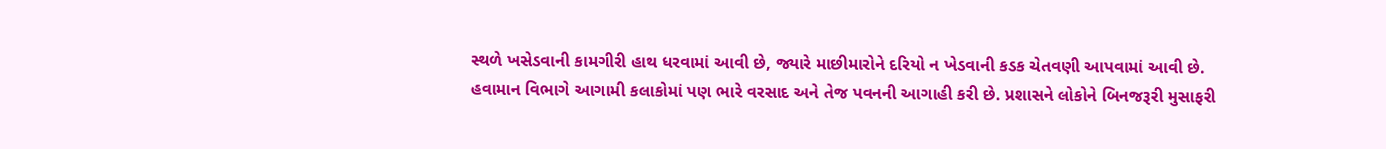સ્થળે ખસેડવાની કામગીરી હાથ ધરવામાં આવી છે, જ્યારે માછીમારોને દરિયો ન ખેડવાની કડક ચેતવણી આપવામાં આવી છે.
હવામાન વિભાગે આગામી કલાકોમાં પણ ભારે વરસાદ અને તેજ પવનની આગાહી કરી છે. પ્રશાસને લોકોને બિનજરૂરી મુસાફરી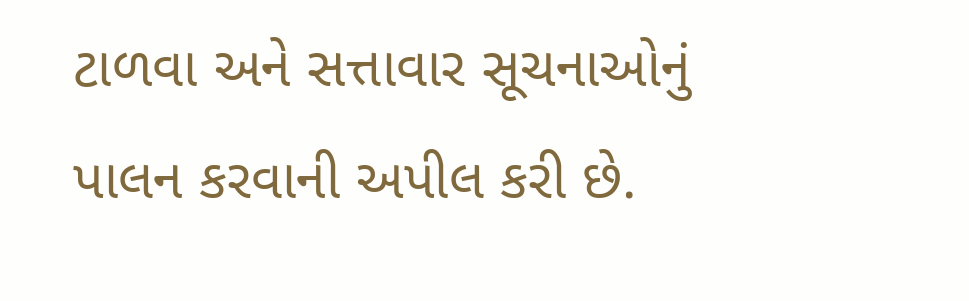ટાળવા અને સત્તાવાર સૂચનાઓનું પાલન કરવાની અપીલ કરી છે.